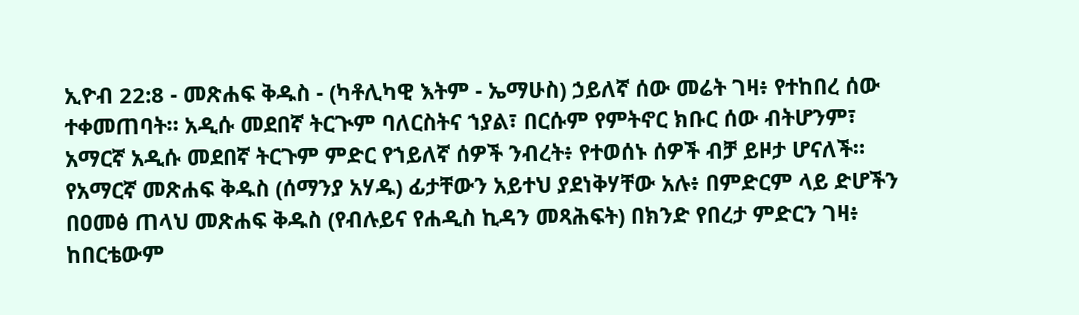ኢዮብ 22:8 - መጽሐፍ ቅዱስ - (ካቶሊካዊ እትም - ኤማሁስ) ኃይለኛ ሰው መሬት ገዛ፥ የተከበረ ሰው ተቀመጠባት። አዲሱ መደበኛ ትርጒም ባለርስትና ኀያል፣ በርሱም የምትኖር ክቡር ሰው ብትሆንም፣ አማርኛ አዲሱ መደበኛ ትርጉም ምድር የኀይለኛ ሰዎች ንብረት፥ የተወሰኑ ሰዎች ብቻ ይዞታ ሆናለች። የአማርኛ መጽሐፍ ቅዱስ (ሰማንያ አሃዱ) ፊታቸውን አይተህ ያደነቅሃቸው አሉ፥ በምድርም ላይ ድሆችን በዐመፅ ጠላህ መጽሐፍ ቅዱስ (የብሉይና የሐዲስ ኪዳን መጻሕፍት) በክንድ የበረታ ምድርን ገዛ፥ ከበርቴውም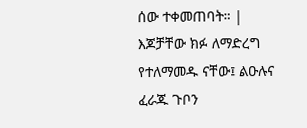ሰው ተቀመጠባት። |
እጆቻቸው ክፉ ለማድረግ የተለማመዱ ናቸው፤ ልዑሉና ፈራጁ ጉቦን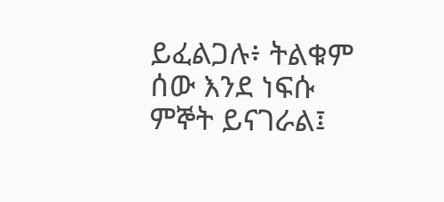ይፈልጋሉ፥ ትልቁም ሰው እንደ ነፍሱ ምኞት ይናገራል፤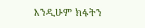እንዲሁም ክፋትን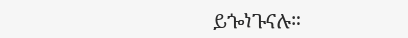ይጐነጉናሉ።